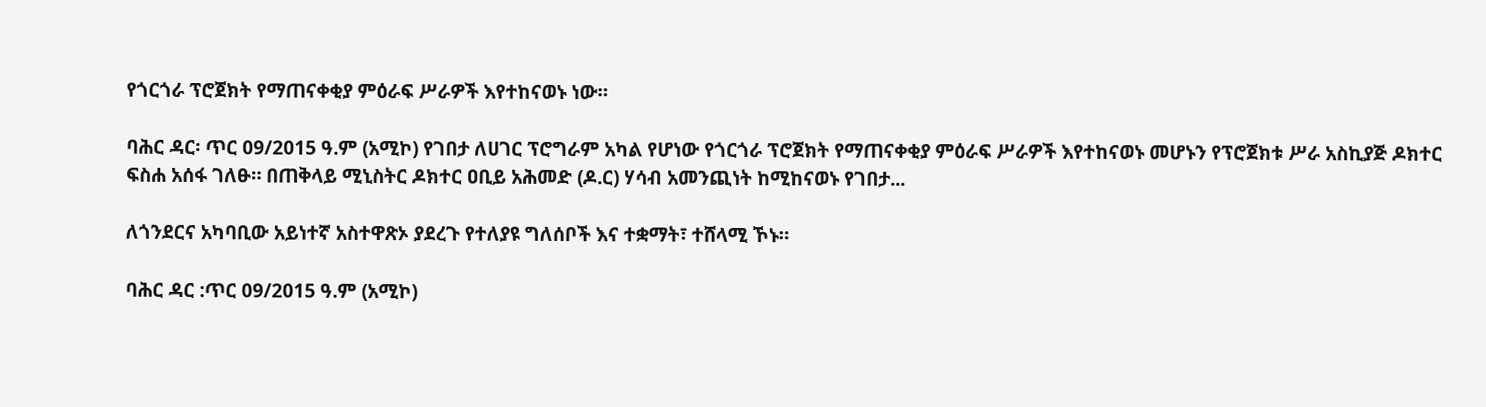የጎርጎራ ፕሮጀክት የማጠናቀቂያ ምዕራፍ ሥራዎች እየተከናወኑ ነው።

ባሕር ዳር፡ ጥር 09/2015 ዓ.ም (አሚኮ) የገበታ ለሀገር ፕሮግራም አካል የሆነው የጎርጎራ ፕሮጀክት የማጠናቀቂያ ምዕራፍ ሥራዎች እየተከናወኑ መሆኑን የፕሮጀክቱ ሥራ አስኪያጅ ዶክተር ፍስሐ አሰፋ ገለፁ። በጠቅላይ ሚኒስትር ዶክተር ዐቢይ አሕመድ (ዶ.ር) ሃሳብ አመንጪነት ከሚከናወኑ የገበታ...

ለጎንደርና አካባቢው አይነተኛ አስተዋጽኦ ያደረጉ የተለያዩ ግለሰቦች እና ተቋማት፣ ተሸላሚ ኾኑ።

ባሕር ዳር :ጥር 09/2015 ዓ.ም (አሚኮ)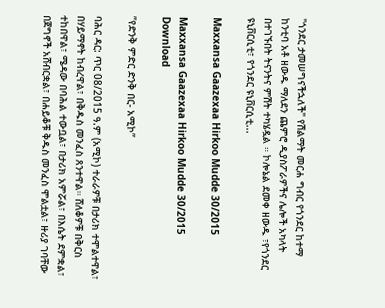"ጎንደር ታመሠግናችኋለች" የሽልማት መርሐ ግብር የጎንደር ከተማ ከንቲባ አቶ ዘውዱ ማለደን ጨምሮ ዲያስፖራዎችና ሌሎች አካላት በተገኙበት ትናንትና ምሽት ተካሄዷል ። ኮሎኔል ደመቀ ዘውዱ ፣የጎንደር ዩኒቨርሲቲ፣ የጎንደር ዩኒቨርሲቲ...

Maxxansa Gaazexaa Hirkoo Mudde 30/2015

Maxxansa Gaazexaa Hirkoo Mudde 30/2015 Download

ʺየድንቅ ምድር ድንቅ በር- አሚኮ”

ባሕር ዳር: ጥር 08/2015 ዓ.ም (አሚኮ) ተራራዎቹ በታሪክ ተሞልተዋል፣ በሃይማኖት ከብረዋል፣ በቅዱስ መንፈስ ጸንተዋል። ሸለቆዎቹ በቅርስ ተከበዋል፣ ሜዳው በባሕል ተውቧል፣ በታሪክ አምሯል፣ በእሴት ደምቋል፣ በጀግኖች አሸብርቋል፣ በሐይቆቹ ቅዱስ መንፈስ ሞልቷል፣ ዙሪያ ገባቸው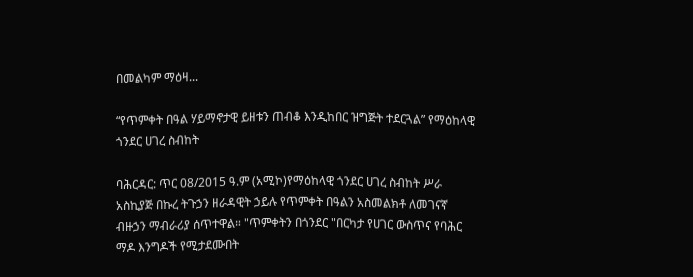በመልካም ማዕዛ...

“የጥምቀት በዓል ሃይማኖታዊ ይዘቱን ጠብቆ እንዲከበር ዝግጅት ተደርጓል” የማዕከላዊ ጎንደር ሀገረ ስብከት

ባሕርዳር: ጥር 08/2015 ዓ.ም (አሚኮ)የማዕከላዊ ጎንደር ሀገረ ስብከት ሥራ አስኪያጅ በኩረ ትጉኃን ዘራዳዊት ኃይሉ የጥምቀት በዓልን አስመልክቶ ለመገናኛ ብዙኃን ማብራሪያ ሰጥተዋል። "ጥምቀትን በጎንደር "በርካታ የሀገር ውስጥና የባሕር ማዶ እንግዶች የሚታደሙበት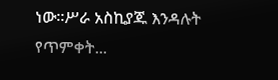ነው።ሥራ አስኪያጁ እንዳሉት የጥምቀት...